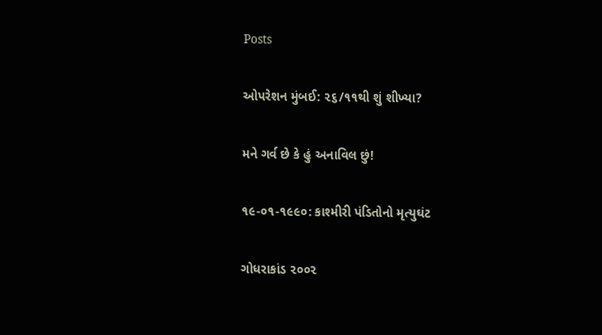Posts

ઓપરેશન મુંબઈ: ૨૬/૧૧થી શું શીખ્યા?

મને ગર્વ છે કે હું અનાવિલ છું!

૧૯-૦૧-૧૯૯૦: કાશ્મીરી પંડિતોનો મૃત્યુઘંટ

ગોધરાકાંડ ૨૦૦૨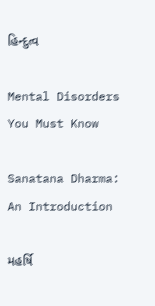હિન્દુત્વ

Mental Disorders You Must Know

Sanatana Dharma: An Introduction

મહર્ષિ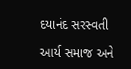દયાનંદ સરસ્વતી

આર્ય સમાજ અને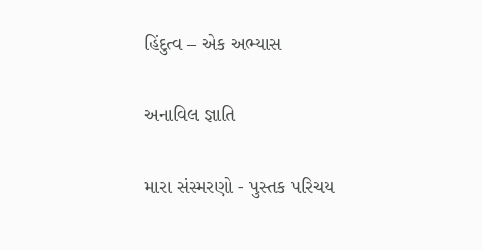હિંદુત્વ – એક અભ્યાસ

અનાવિલ જ્ઞાતિ

મારા સંસ્મરણો - પુસ્તક પરિચય